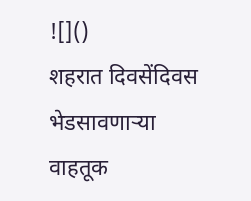![]()
शहरात दिवसेंदिवस भेडसावणाऱ्या वाहतूक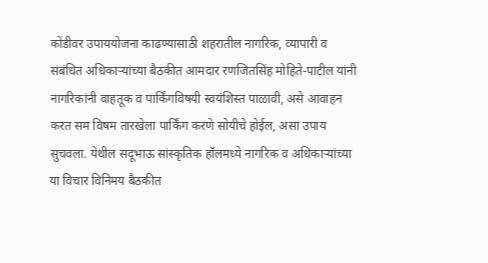कोंडीवर उपाययोजना काढण्यासाठी शहरातील नागरिक, व्यापारी व संबंधित अधिकाऱ्यांच्या बैठकीत आमदार रणजितसिंह मोहिते-पाटील यांनी नागरिकांनी वाहतूक व पार्किंगविषयी स्वयंशिस्त पाळावी, असे आवाहन करत सम विषम तारखेला पार्किंग करणे सोयीचे होईल, असा उपाय सुचवला. येथील सदूभाऊ सांस्कृतिक हॉलमध्ये नागरिक व अधिकाऱ्यांच्या या विचार विनिमय बैठकीत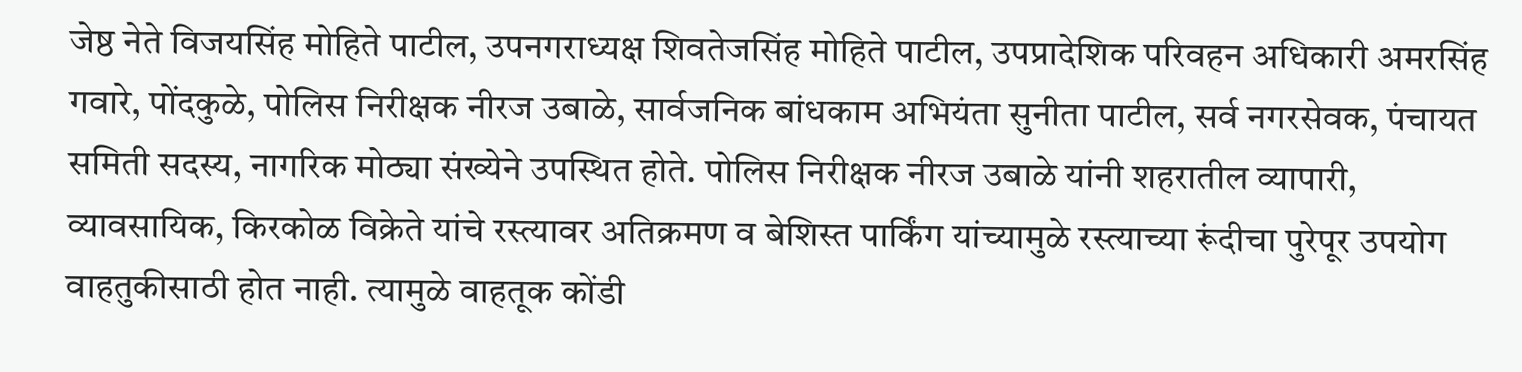जेष्ठ नेते विजयसिंह मोहिते पाटील, उपनगराध्यक्ष शिवतेजसिंह मोहिते पाटील, उपप्रादेशिक परिवहन अधिकारी अमरसिंह गवारे, पोंदकुळे, पोलिस निरीक्षक नीरज उबाळे, सार्वजनिक बांधकाम अभियंता सुनीता पाटील, सर्व नगरसेवक, पंचायत समिती सदस्य, नागरिक मोठ्या संख्येने उपस्थित होते. पोलिस निरीक्षक नीरज उबाळे यांनी शहरातील व्यापारी, व्यावसायिक, किरकोळ विक्रेते यांचे रस्त्यावर अतिक्रमण व बेशिस्त पार्किंग यांच्यामुळे रस्त्याच्या रूंदीचा पुरेपूर उपयोग वाहतुकीसाठी होत नाही. त्यामुळे वाहतूक कोंडी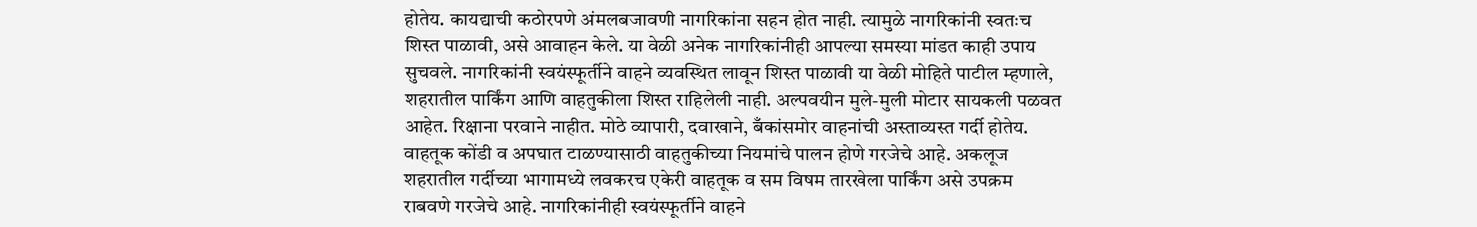होतेय. कायद्याची कठोरपणे अंमलबजावणी नागरिकांना सहन होत नाही. त्यामुळे नागरिकांनी स्वतःच शिस्त पाळावी, असे आवाहन केले. या वेळी अनेक नागरिकांनीही आपल्या समस्या मांडत काही उपाय सुचवले. नागरिकांनी स्वयंस्फूर्तीने वाहने व्यवस्थित लावून शिस्त पाळावी या वेळी मोहिते पाटील म्हणाले, शहरातील पार्किंग आणि वाहतुकीला शिस्त राहिलेली नाही. अल्पवयीन मुले-मुली मोटार सायकली पळवत आहेत. रिक्षाना परवाने नाहीत. मोठे व्यापारी, दवाखाने, बँकांसमोर वाहनांची अस्ताव्यस्त गर्दी होतेय. वाहतूक कोंडी व अपघात टाळण्यासाठी वाहतुकीच्या नियमांचे पालन होणे गरजेचे आहे. अकलूज शहरातील गर्दीच्या भागामध्ये लवकरच एकेरी वाहतूक व सम विषम तारखेला पार्किंग असे उपक्रम राबवणे गरजेचे आहे. नागरिकांनीही स्वयंस्फूर्तीने वाहने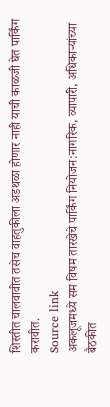शिस्तीत चालवावीत तसेच वाहतुकीला अडथळा होणार नाही याची काळजी घेत पार्किंग करावीत.
Source link
अकलूजमध्ये सम विषम तारखेचे पार्किंग नियोजन:नागरिक, व्यापारी, अधिकाऱ्यांच्या बैठकीत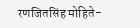रणजितसिंह मोहिते-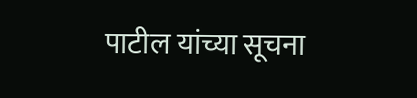पाटील यांच्या सूचना